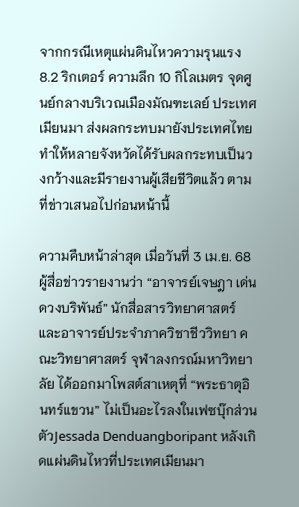จากกรณีเหตุแผ่นดินไหวความรุนแรง 8.2 ริกเตอร์ ความลึก 10 กิโลเมตร จุดศูนย์กลางบริเวณเมืองมัณฑะเลย์ ประเทศเมียนมา ส่งผลกระทบมายังประเทศไทย ทำให้หลายจังหวัดได้รับผลกระทบเป็นวงกว้างและมีรายงานผู้เสียชีวิตแล้ว ตามที่ข่าวเสนอไปก่อนหน้านี้

ความคืบหน้าล่าสุด เมื่อวันที่ 3 เม.ย. 68 ผู้สื่อข่าวรายงานว่า “อาจารย์เจษฎา เด่นดวงบริพันธ์” นักสื่อสารวิทยาศาสตร์และอาจารย์ประจำภาควิชาชีววิทยา คณะวิทยาศาสตร์ จุฬาลงกรณ์มหาวิทยาลัย ได้ออกมาโพสต์สาเหตุที่ “พระธาตุอินทร์แขวน” ไม่เป็นอะไรลงในเฟซบุ๊กส่วนตัวJessada Denduangboripant หลังเกิดแผ่นดินไหวที่ประเทศเมียนมา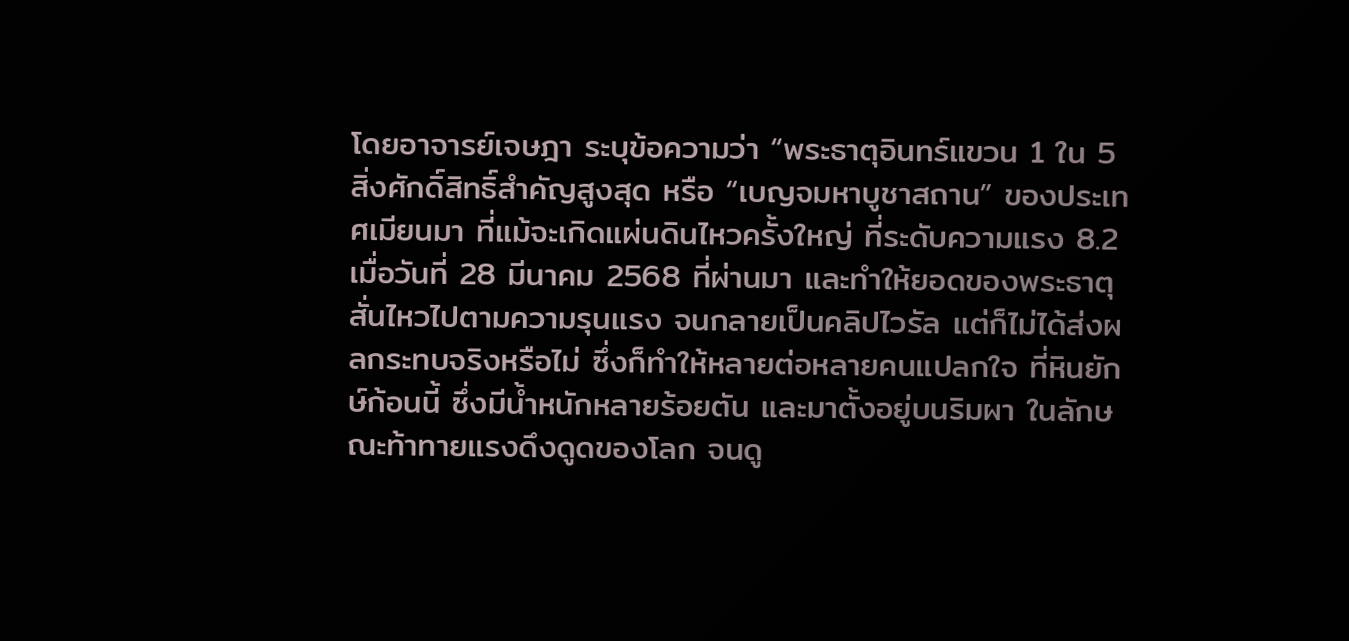โดยอาจารย์เจษฎา ระบุข้อความว่า “พระธาตุอินทร์แขวน 1 ใน 5 สิ่งศักดิ์สิทธิ์สำคัญสูงสุด หรือ “เบญจมหาบูชาสถาน” ของประเทศเมียนมา ที่แม้จะเกิดแผ่นดินไหวครั้งใหญ่ ที่ระดับความแรง 8.2 เมื่อวันที่ 28 มีนาคม 2568 ที่ผ่านมา และทำให้ยอดของพระธาตุสั่นไหวไปตามความรุนแรง จนกลายเป็นคลิปไวรัล แต่ก็ไม่ได้ส่งผลกระทบจริงหรือไม่ ซึ่งก็ทำให้หลายต่อหลายคนแปลกใจ ที่หินยักษ์ก้อนนี้ ซึ่งมีน้ำหนักหลายร้อยตัน และมาตั้งอยู่บนริมผา ในลักษณะท้าทายแรงดึงดูดของโลก จนดู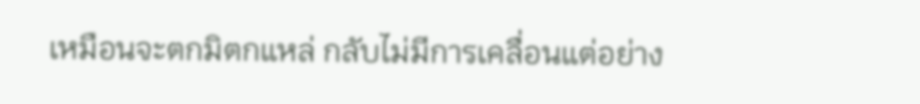เหมือนจะตกมิตกแหล่ กลับไม่มีการเคลื่อนแต่อย่าง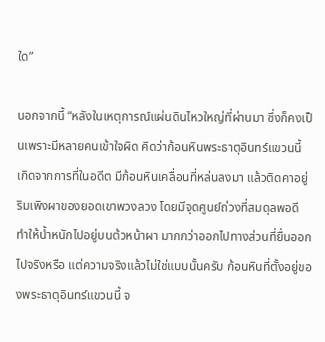ใด”

นอกจากนี้ “หลังในเหตุการณ์แผ่นดินไหวใหญ่ที่ผ่านมา ซึ่งก็คงเป็นเพราะมีหลายคนเข้าใจผิด คิดว่าก้อนหินพระธาตุอินทร์แขวนนี้ เกิดจากการที่ในอดีต มีก้อนหินเคลื่อนที่หล่นลงมา แล้วติดคาอยู่ริมเพิงผาของยอดเขาพวงลวง โดยมีจุดศูนย์ถ่วงที่สมดุลพอดี ทำให้น้ำหนักไปอยู่บนต้วหน้าผา มากกว่าออกไปทางส่วนที่ยื่นออกไปจริงหรือ แต่ความจริงแล้วไม่ใช่แบบนั้นครับ ก้อนหินที่ตั้งอยู่ของพระธาตุอินทร์แขวนนี้ จ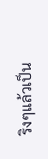ริงๆแล้วเป็น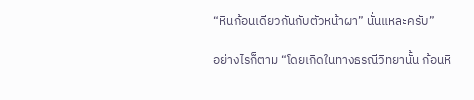“หินก้อนเดียวกันกับตัวหน้าผา” นั่นแหละครับ”

อย่างไรก็ตาม “โดยเกิดในทางธรณีวิทยานั้น ก้อนหิ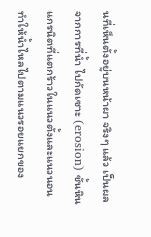นที่เห็นตั้งอยู่บนหน้าผา จริงๆ แล้ว เป็นผลจากการที่น้ำ ไปกัดเซาะ (erosion) ชั้นหินแกรนิตที่แตกร้าวในแนวตั้งและแนวนอน ทำให้น้ำไหลไปตามแนวรอยแยกของ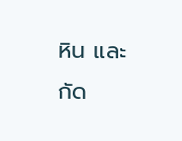หิน และกัด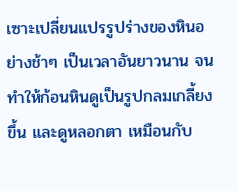เซาะเปลี่ยนแปรรูปร่างของหินอย่างช้าๆ เป็นเวลาอันยาวนาน จนทำให้ก้อนหินดูเป็นรูปกลมเกลี้ยงขึ้น และดูหลอกตา เหมือนกับ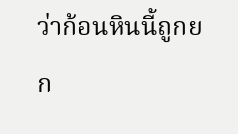ว่าก้อนหินนี้ถูกยก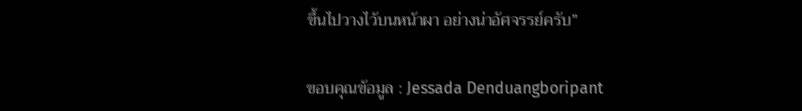ขึ้นไปวางไว้บนหน้าผา อย่างน่าอัศจรรย์ครับ”

ขอบคุณข้อมูล : Jessada Denduangboripant